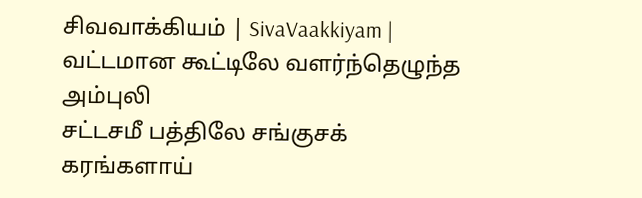சிவவாக்கியம் | SivaVaakkiyam |
வட்டமான கூட்டிலே வளர்ந்தெழுந்த அம்புலி
சட்டசமீ பத்திலே சங்குசக் கரங்களாய்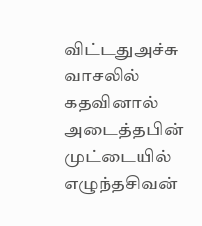விட்டதுஅச்சு வாசலில் கதவினால் அடைத்தபின்
முட்டையில் எழுந்தசிவன்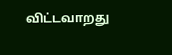விட்டவாறது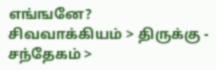எங்ஙனே?
சிவவாக்கியம் > திருக்கு - சந்தேகம் >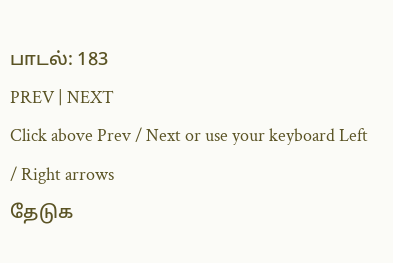பாடல்: 183
PREV | NEXT
Click above Prev / Next or use your keyboard Left / Right arrows
தேடுக